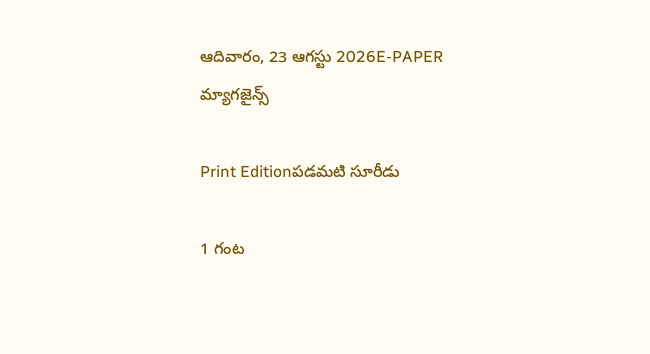ఆదివారం, 23 ఆగస్టు 2026E-PAPER
మ్యాగజైన్స్

Print Editionపడమటి సూరీడు

1 గంట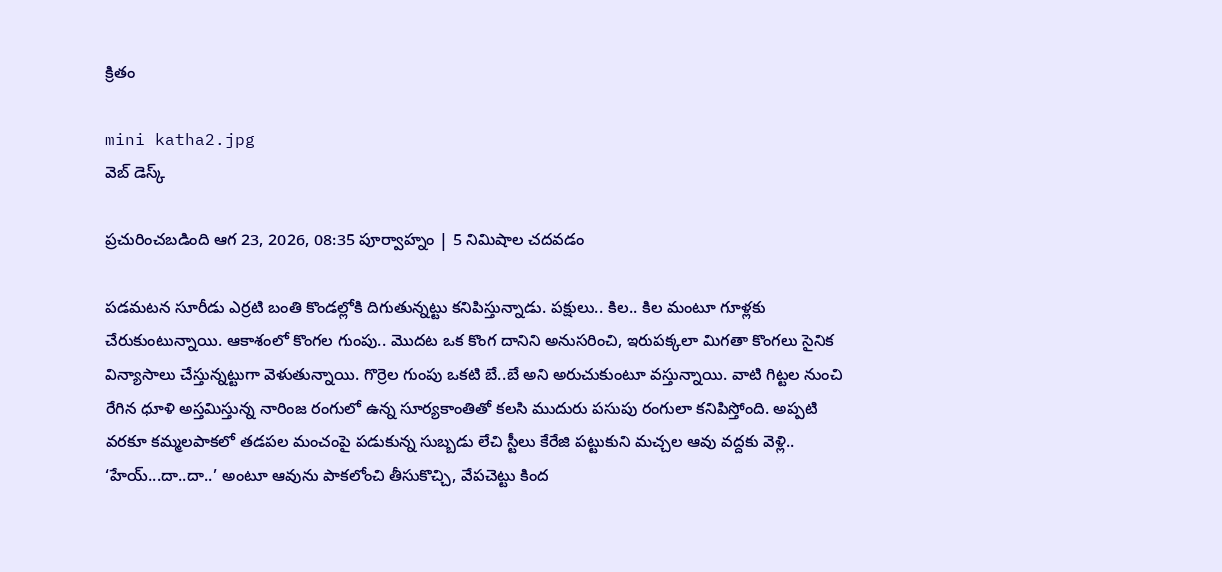క్రితం

mini katha2.jpg
వెబ్ డెస్క్

ప్రచురించబడింది ఆగ 23, 2026, 08:35 పూర్వాహ్నం | 5 నిమిషాల చదవడం

పడమటన సూరీడు ఎర్రటి బంతి కొండల్లోకి దిగుతున్నట్టు కనిపిస్తున్నాడు. పక్షులు.. కిల.. కిల మంటూ గూళ్లకు చేరుకుంటున్నాయి. ఆకాశంలో కొంగల గుంపు.. మొదట ఒక కొంగ దానిని అనుసరించి, ఇరుపక్కలా మిగతా కొంగలు సైనిక విన్యాసాలు చేస్తున్నట్టుగా వెళుతున్నాయి. గొర్రెల గుంపు ఒకటి బే..బే అని అరుచుకుంటూ వస్తున్నాయి. వాటి గిట్టల నుంచి రేగిన ధూళి అస్తమిస్తున్న నారింజ రంగులో ఉన్న సూర్యకాంతితో కలసి ముదురు పసుపు రంగులా కనిపిస్తోంది. అప్పటి వరకూ కమ్మలపాకలో తడపల మంచంపై పడుకున్న సుబ్బడు లేచి స్టీలు కేరేజి పట్టుకుని మచ్చల ఆవు వద్దకు వెళ్లి.. ‘హేయ్...దా..దా..’ అంటూ ఆవును పాకలోంచి తీసుకొచ్చి, వేపచెట్టు కింద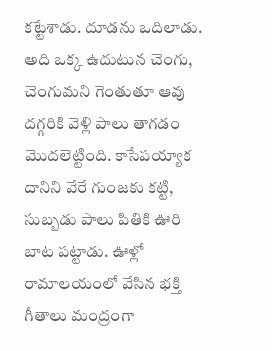కట్టేశాడు. దూడను ఒదిలాడు. అది ఒక్క ఉదుటున చెంగు, చెంగుమని గెంతుతూ ఆవు దగ్గరికి వెళ్లి పాలు తాగడం మొదలెట్టింది. కాసేపయ్యాక దానిని వేరే గుంజకు కట్టి, సుబ్బడు పాలు పితికి ఊరి బాట పట్టాడు. ఊళ్లో రామాలయంలో వేసిన భక్తి గీతాలు మంద్రంగా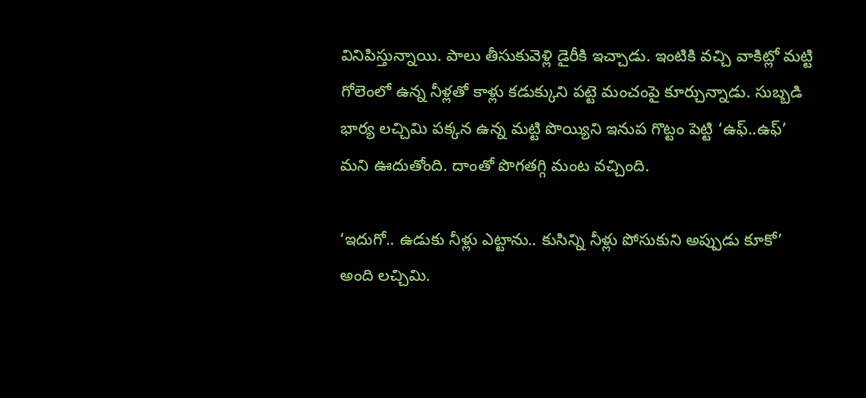వినిపిస్తున్నాయి. పాలు తీసుకువెళ్లి డైరీకి ఇచ్చాడు. ఇంటికి వచ్చి వాకిట్లో మట్టి గోలెంలో ఉన్న నీళ్లతో కాళ్లు కడుక్కుని పట్టె మంచంపై కూర్చున్నాడు. సుబ్బడి భార్య లచ్చిమి పక్కన ఉన్న మట్టి పొయ్యిని ఇనుప గొట్టం పెట్టి ‘ఉఫ్..ఉఫ్’ మని ఊదుతోంది. దాంతో పొగతగ్గి మంట వచ్చింది.

‘ఇదుగో.. ఉడుకు నీళ్లు ఎట్టాను.. కుసిన్ని నీళ్లు పోసుకుని అప్పుడు కూకో’ అంది లచ్చిమి.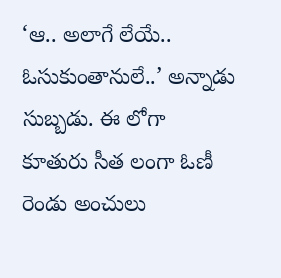‘ఆ.. అలాగే లేయే.. ఓసుకుంతానులే..’ అన్నాడు సుబ్బడు. ఈ లోగా కూతురు సీత లంగా ఓణీ రెండు అంచులు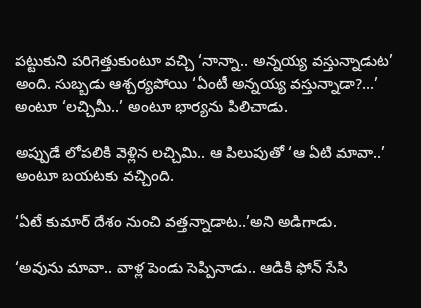పట్టుకుని పరిగెత్తుకుంటూ వచ్చి ‘నాన్నా.. అన్నయ్య వస్తున్నాడుట’ అంది. సుబ్బడు ఆశ్చర్యపోయి ‘ఏంటీ అన్నయ్య వస్తున్నాడా?...’ అంటూ ‘లచ్చిమీ..’ అంటూ భార్యను పిలిచాడు.

అప్పుడే లోపలికి వెళ్లిన లచ్చిమి.. ఆ పిలుపుతో ‘ఆ ఏటి మావా..’ అంటూ బయటకు వచ్చింది.

‘ఏటే కుమార్ దేశం నుంచి వత్తన్నాడాట..’అని అడిగాడు.

‘అవును మావా.. వాళ్ల పెండు సెప్పినాడు.. ఆడికి ఫోన్ సేసి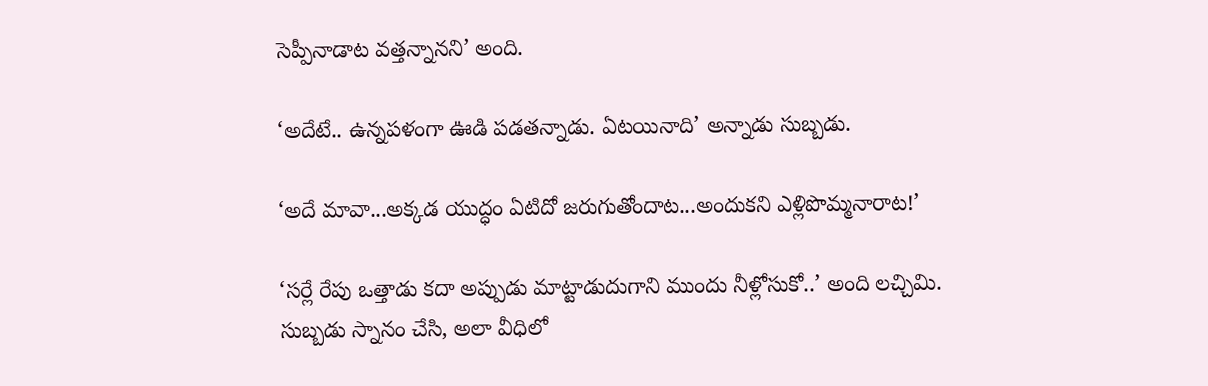సెప్పీనాడాట వత్తన్నానని’ అంది.

‘అదేటే.. ఉన్నపళంగా ఊడి పడతన్నాడు. ఏటయినాది’ అన్నాడు సుబ్బడు.

‘అదే మావా...అక్కడ యుద్ధం ఏటిదో జరుగుతోందాట...అందుకని ఎళ్లిపొమ్మనారాట!’

‘సర్లే రేపు ఒత్తాడు కదా అప్పుడు మాట్టాడుదుగాని ముందు నీళ్లోసుకో..’ అంది లచ్చిమి. సుబ్బడు స్నానం చేసి, అలా వీధిలో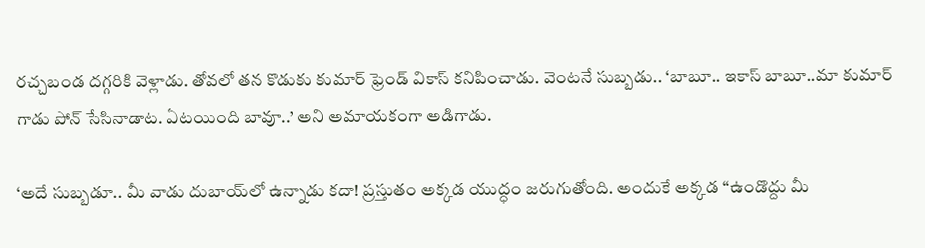రచ్చబండ దగ్గరికి వెళ్లాడు. తోవలో తన కొడుకు కుమార్ ఫ్రెండ్ వికాస్ కనిపించాడు. వెంటనే సుబ్బడు.. ‘బాబూ.. ఇకాస్ బాబూ..మా కుమార్ గాడు పోన్ సేసినాడాట. ఏటయింది బావూ..’ అని అమాయకంగా అడిగాడు.

‘అదే సుబ్బడూ.. మీ వాడు దుబాయ్‌లో ఉన్నాడు కదా! ప్రస్తుతం అక్కడ యుద్ధం జరుగుతోంది. అందుకే అక్కడ ‘‘ఉండొద్దు మీ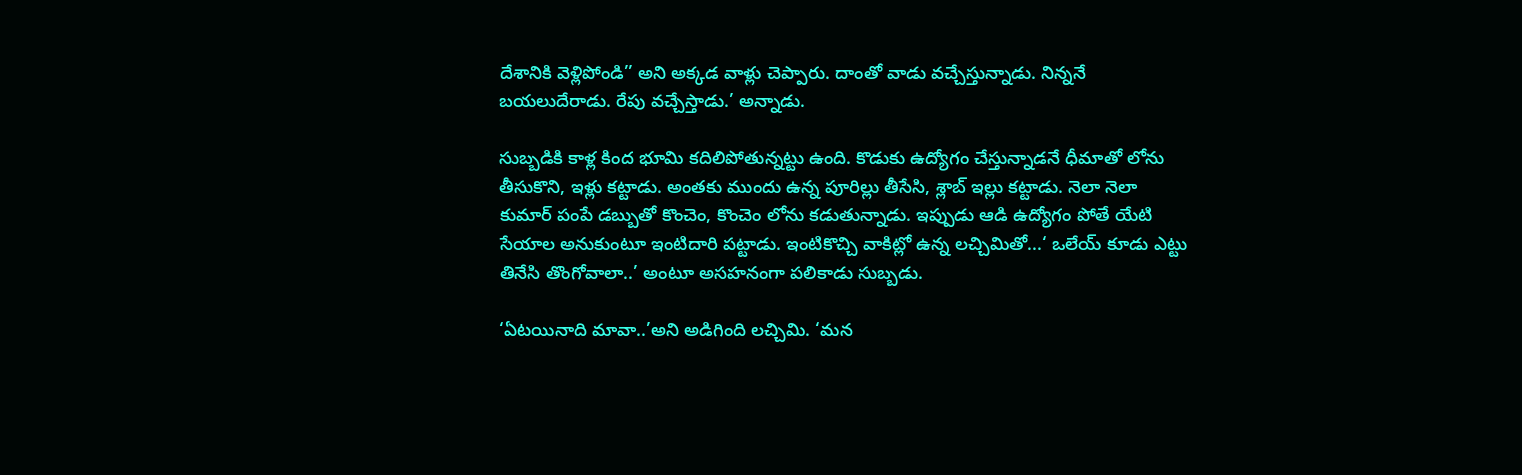దేశానికి వెళ్లిపోండి’’ అని అక్కడ వాళ్లు చెప్పారు. దాంతో వాడు వచ్చేస్తున్నాడు. నిన్ననే బయలుదేరాడు. రేపు వచ్చేస్తాడు.’ అన్నాడు.

సుబ్బడికి కాళ్ల కింద భూమి కదిలిపోతున్నట్టు ఉంది. కొడుకు ఉద్యోగం చేస్తున్నాడనే ధీమాతో లోను తీసుకొని, ఇళ్లు కట్టాడు. అంతకు ముందు ఉన్న పూరిల్లు తీసేసి, శ్లాబ్ ఇల్లు కట్టాడు. నెలా నెలా కుమార్ పంపే డబ్బుతో కొంచెం, కొంచెం లోను కడుతున్నాడు. ఇప్పుడు ఆడి ఉద్యోగం పోతే యేటి సేయాల అనుకుంటూ ఇంటిదారి పట్టాడు. ఇంటికొచ్చి వాకిట్లో ఉన్న లచ్చిమితో...‘ ఒలేయ్ కూడు ఎట్టు తినేసి తొంగోవాలా..’ అంటూ అసహనంగా పలికాడు సుబ్బడు.

‘ఏటయినాది మావా..’అని అడిగింది లచ్చిమి. ‘మన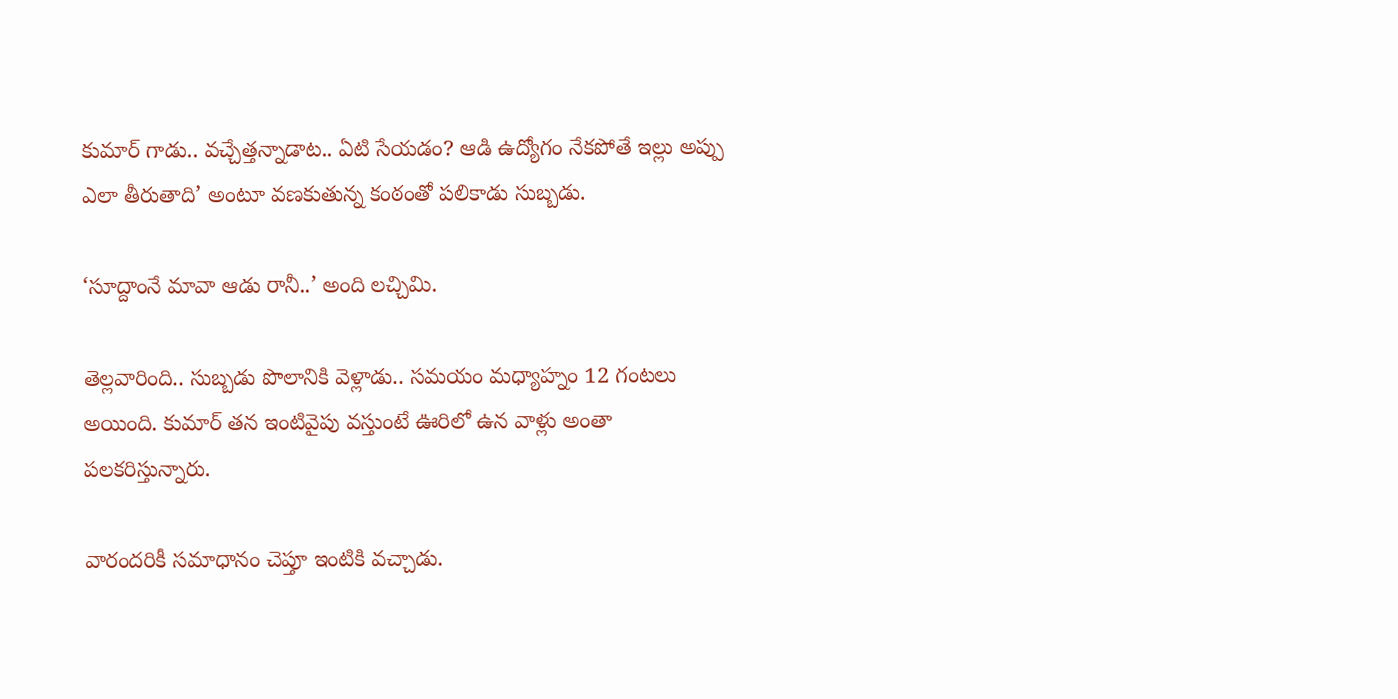కుమార్ గాడు.. వచ్చేత్తన్నాడాట.. ఏటి సేయడం? ఆడి ఉద్యోగం నేకపోతే ఇల్లు అప్పు ఎలా తీరుతాది’ అంటూ వణకుతున్న కంఠంతో పలికాడు సుబ్బడు.

‘సూద్దాంనే మావా ఆడు రానీ..’ అంది లచ్చిమి.

తెల్లవారింది.. సుబ్బడు పొలానికి వెళ్లాడు.. సమయం మధ్యాహ్నం 12 గంటలు అయింది. కుమార్ తన ఇంటివైపు వస్తుంటే ఊరిలో ఉన వాళ్లు అంతా పలకరిస్తున్నారు.

వారందరికీ సమాధానం చెప్తూ ఇంటికి వచ్చాడు.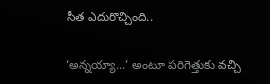సీత ఎదురొచ్చింది..

‘అన్నయ్యా...’ అంటూ పరిగెత్తుకు వచ్చి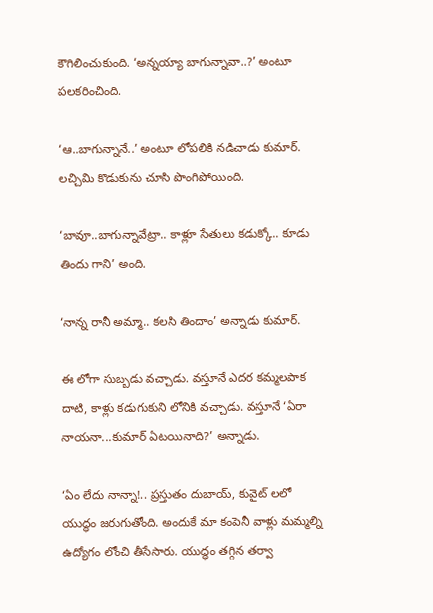కౌగిలించుకుంది. ‘అన్నయ్యా బాగున్నావా..?’ అంటూ పలకరించింది.

‘ఆ..బాగున్నానే..’ అంటూ లోపలికి నడిచాడు కుమార్. లచ్చిమి కొడుకును చూసి పొంగిపోయింది.

‘బావూ..బాగున్నావేట్రా.. కాళ్లూ సేతులు కడుక్కో.. కూడు తిందు గాని’ అంది.

‘నాన్న రానీ అమ్మా.. కలసి తిందాం’ అన్నాడు కుమార్.

ఈ లోగా సుబ్బడు వచ్చాడు. వస్తూనే ఎదర కమ్మలపాక దాటి, కాళ్లు కడుగుకుని లోనికి వచ్చాడు. వస్తూనే ‘ఏరా నాయనా...కుమార్ ఏటయినాది?’ అన్నాడు.

‘ఏం లేదు నాన్నా!.. ప్రస్తుతం దుబాయ్, కువైట్ లలో యుద్ధం జరుగుతోంది. అందుకే మా కంపెనీ వాళ్లు మమ్మల్ని ఉద్యోగం లోంచి తీసేసారు. యుద్ధం తగ్గిన తర్వా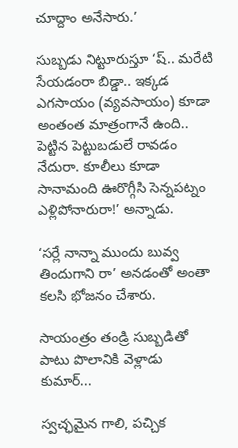చూద్దాం అనేసారు.’

సుబ్బడు నిట్టూరుస్తూ ‘ష్.. మరేటి సేయడంరా బిడ్డా.. ఇక్కడ ఎగసాయం (వ్యవసాయం) కూడా అంతంత మాత్రంగానే ఉంది.. పెట్టిన పెట్టుబడులే రావడం నేదురా. కూలీలు కూడా సానామంది ఊరొగ్గీసి సెన్నపట్నం ఎళ్లిపోనారురా!’ అన్నాడు.

‘సర్లే నాన్నా ముందు బువ్వ తిందుగాని రా’ అనడంతో అంతా కలసి భోజనం చేశారు.

సాయంత్రం తండ్రి సుబ్బడితో పాటు పొలానికి వెళ్లాడు కుమార్...

స్వచ్ఛమైన గాలి, పచ్చిక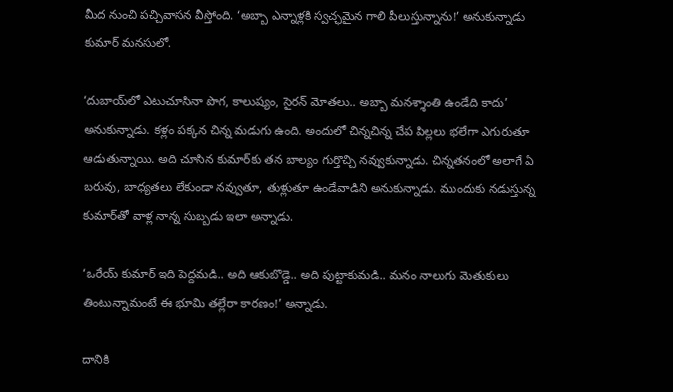మీద నుంచి పచ్చివాసన వీస్తోంది. ‘అబ్బా ఎన్నాళ్లకి స్వచ్ఛమైన గాలి పీలుస్తున్నాను!’ అనుకున్నాడు కుమార్ మనసులో.

‘దుబాయ్‌లో ఎటుచూసినా పొగ, కాలుష్యం, సైరన్ మోతలు.. అబ్బా మనశ్శాంతి ఉండేది కాదు’ అనుకున్నాడు. కళ్లం పక్కన చిన్న మడుగు ఉంది. అందులో చిన్నచిన్న చేప పిల్లలు భలేగా ఎగురుతూ ఆడుతున్నాయి. అది చూసిన కుమార్‌కు తన బాల్యం గుర్తొచ్చి నవ్వుకున్నాడు. చిన్నతనంలో అలాగే ఏ బరువు, బాధ్యతలు లేకుండా నవ్వుతూ, తుళ్లుతూ ఉండేవాడిని అనుకున్నాడు. ముందుకు నడుస్తున్న కుమార్‌తో వాళ్ల నాన్న సుబ్బడు ఇలా అన్నాడు.

‘ఒరేయ్ కుమార్ ఇది పెద్దమడి.. అది ఆకుబొడ్డె.. అది పుట్టాకుమడి.. మనం నాలుగు మెతుకులు తింటున్నామంటే ఈ భూమి తల్లేరా కారణం!’ అన్నాడు.

దానికి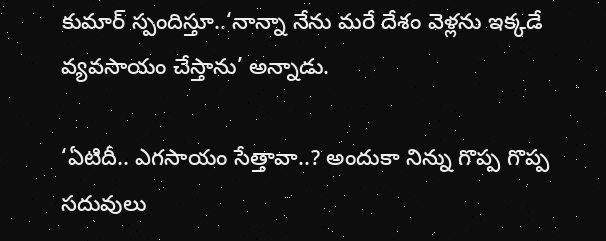కుమార్ స్పందిస్తూ..‘నాన్నా నేను మరే దేశం వెళ్లను ఇక్కడే వ్యవసాయం చేస్తాను’ అన్నాడు.

‘ఏటిదీ.. ఎగసాయం సేత్తావా..? అందుకా నిన్ను గొప్ప గొప్ప సదువులు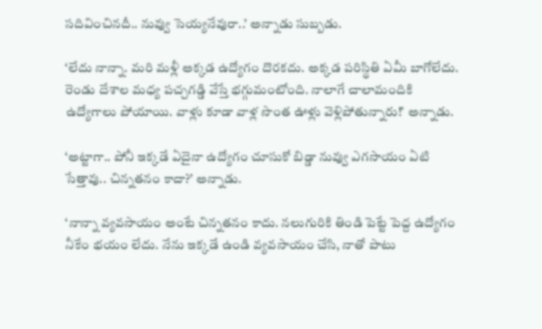సదివించినదీ.. నువ్వు సెయ్యనేవురా..’ అన్నాడు సుబ్బడు.

‘లేదు నాన్నా. మరి మళ్లీ అక్కడ ఉద్యోగం దొరకదు. అక్కడ పరిస్థితి ఏమీ బాగోలేదు. రెండు దేశాల మధ్య పచ్చగడ్డి వేస్తే భగ్గుమంటోంది. నాలాగే చాలామందికి ఉద్యోగాలు పోయాయి. వాళ్లు కూడా వాళ్ల సొంత ఊళ్లు వెళ్లిపోతున్నారు!’ అన్నాడు.

‘అట్టాగా.. పోనీ ఇక్కడే ఏదైనా ఉద్యోగం చూసుకో బిడ్డా నువ్వు ఎగసాయం ఏటి సేత్తావు.. చిన్నతనం కాదా?’ అన్నాడు.

‘నాన్నా వ్యవసాయం అంటే చిన్నతనం కాదు. నలుగురికి తిండి పెట్టే పెద్ద ఉద్యోగం నీకేం భయం లేదు. నేను ఇక్కడే ఉండి వ్యవసాయం చేసి, నాతో పాటు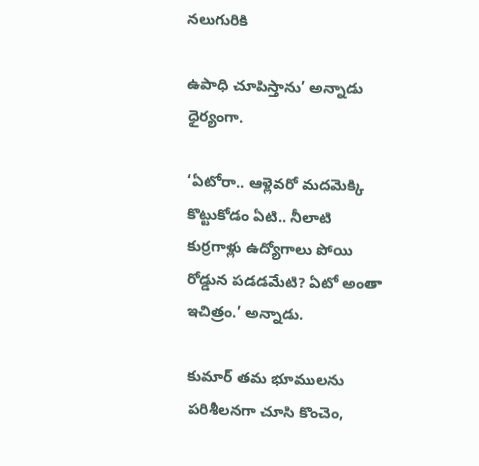నలుగురికి

ఉపాధి చూపిస్తాను’ అన్నాడు ధైర్యంగా.

‘ఏటోరా.. ఆళ్లెవరో మదమెక్కి కొట్టుకోడం ఏటి.. నీలాటి కుర్రగాళ్లు ఉద్యోగాలు పోయి రోడ్డున పడడమేటి? ఏటో అంతా ఇచిత్రం.’ అన్నాడు.

కుమార్ తమ భూములను పరిశీలనగా చూసి కొంచెం,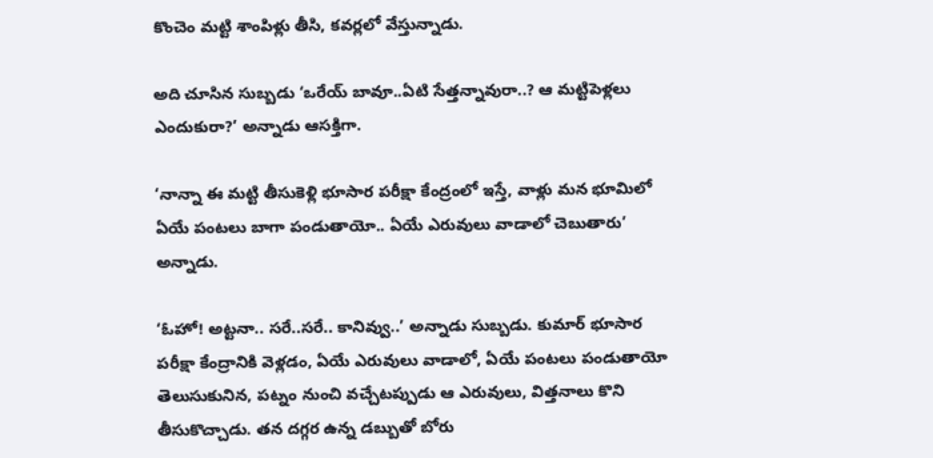కొంచెం మట్టి శాంపిళ్లు తీసి, కవర్లలో వేస్తున్నాడు.

అది చూసిన సుబ్బడు ‘ఒరేయ్ బావూ..ఏటి సేత్తన్నావురా..? ఆ మట్టిపెళ్లలు ఎందుకురా?’ అన్నాడు ఆసక్తిగా.

‘నాన్నా ఈ మట్టి తీసుకెళ్లి భూసార పరీక్షా కేంద్రంలో ఇస్తే, వాళ్లు మన భూమిలో ఏయే పంటలు బాగా పండుతాయో.. ఏయే ఎరువులు వాడాలో చెబుతారు’ అన్నాడు.

‘ఓహో! అట్టనా.. సరే..సరే.. కానివ్వు..’ అన్నాడు సుబ్బడు. కుమార్ భూసార పరీక్షా కేంద్రానికి వెళ్లడం, ఏయే ఎరువులు వాడాలో, ఏయే పంటలు పండుతాయో తెలుసుకునిన, పట్నం నుంచి వచ్చేటప్పుడు ఆ ఎరువులు, విత్తనాలు కొని తీసుకొచ్చాడు. తన దగ్గర ఉన్న డబ్బుతో బోరు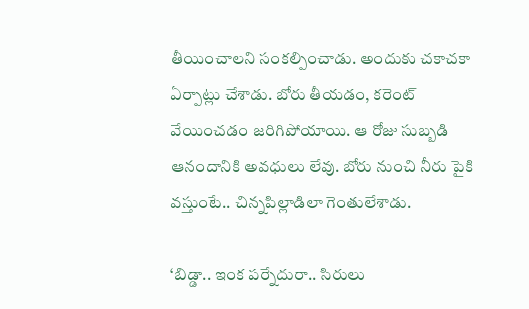తీయించాలని సంకల్పించాడు. అందుకు చకాచకా ఏర్పాట్లు చేశాడు. బోరు తీయడం, కరెంట్ వేయించడం జరిగిపోయాయి. ఆ రోజు సుబ్బడి ఆనందానికి అవధులు లేవు. బోరు నుంచి నీరు పైకి వస్తుంటే.. చిన్నపిల్లాడిలా గెంతులేశాడు.

‘బిడ్డా.. ఇంక పర్నేదురా.. సిరులు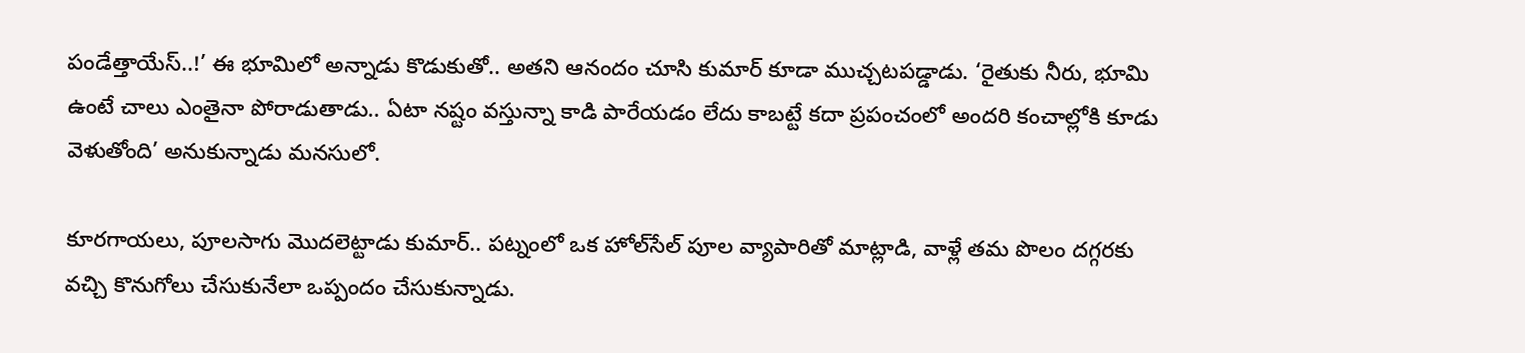పండేత్తాయేస్..!’ ఈ భూమిలో అన్నాడు కొడుకుతో.. అతని ఆనందం చూసి కుమార్ కూడా ముచ్చటపడ్డాడు. ‘రైతుకు నీరు, భూమి ఉంటే చాలు ఎంతైనా పోరాడుతాడు.. ఏటా నష్టం వస్తున్నా కాడి పారేయడం లేదు కాబట్టే కదా ప్రపంచంలో అందరి కంచాల్లోకి కూడు వెళుతోంది’ అనుకున్నాడు మనసులో.

కూరగాయలు, పూలసాగు మొదలెట్టాడు కుమార్.. పట్నంలో ఒక హోల్‌సేల్ పూల వ్యాపారితో మాట్లాడి, వాళ్లే తమ పొలం దగ్గరకు వచ్చి కొనుగోలు చేసుకునేలా ఒప్పందం చేసుకున్నాడు.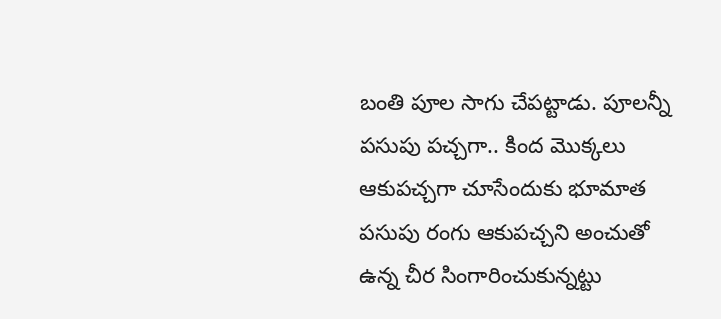బంతి పూల సాగు చేపట్టాడు. పూలన్నీ పసుపు పచ్చగా.. కింద మొక్కలు ఆకుపచ్చగా చూసేందుకు భూమాత పసుపు రంగు ఆకుపచ్చని అంచుతో ఉన్న చీర సింగారించుకున్నట్టు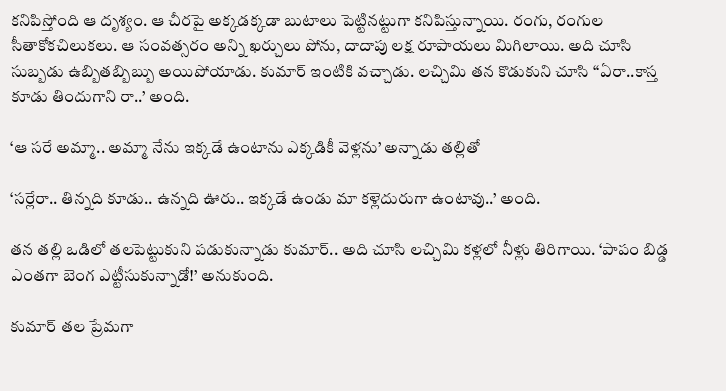కనిపిస్తోంది ఆ దృశ్యం. ఆ చీరపై అక్కడక్కడా బుటాలు పెట్టినట్టుగా కనిపిస్తున్నాయి. రంగు, రంగుల సీతాకోకచిలుకలు. ఆ సంవత్సరం అన్ని ఖర్చులు పోను, దాదాపు లక్ష రూపాయలు మిగిలాయి. అది చూసి సుబ్బడు ఉబ్బితబ్బిబ్బు అయిపోయాడు. కుమార్ ఇంటికి వచ్చాడు. లచ్చిమి తన కొడుకుని చూసి “ఏరా..కాస్త కూడు తిందుగాని రా..’ అంది.

‘ఆ సరే అమ్మా.. అమ్మా నేను ఇక్కడే ఉంటాను ఎక్కడికీ వెళ్లను’ అన్నాడు తల్లితో

‘సర్లేరా.. తిన్నది కూడు.. ఉన్నది ఊరు.. ఇక్కడే ఉండు మా కళ్లెదురుగా ఉంటావు..’ అంది.

తన తల్లి ఒడిలో తలపెట్టుకుని పడుకున్నాడు కుమార్.. అది చూసి లచ్చిమి కళ్లలో నీళ్లు తిరిగాయి. ‘పాపం బిడ్డ ఎంతగా బెంగ ఎట్టీసుకున్నాడో!’ అనుకుంది.

కుమార్ తల ప్రేమగా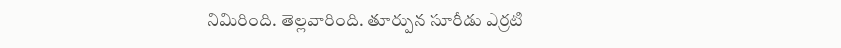నిమిరింది. తెల్లవారింది. తూర్పున సూరీడు ఎర్రటి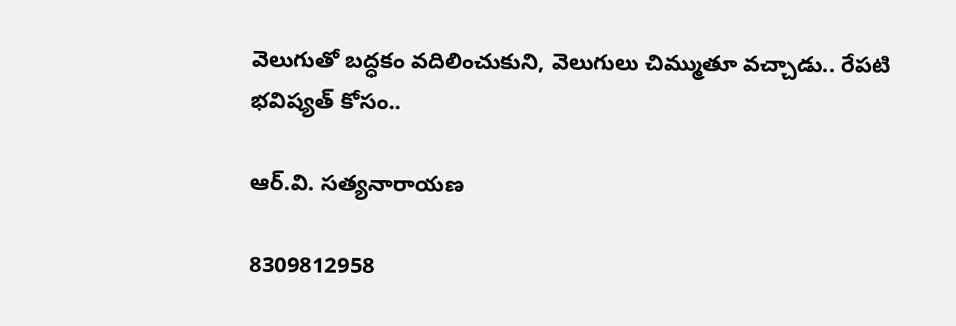వెలుగుతో బద్ధకం వదిలించుకుని, వెలుగులు చిమ్ముతూ వచ్చాడు.. రేపటి భవిష్యత్ కోసం..

ఆర్‌.వి. సత్యనారాయణ

8309812958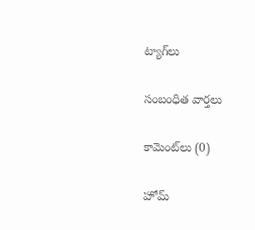ట్యాగ్‌లు

సంబంధిత వార్తలు

కామెంట్‌లు (0)

హోమ్